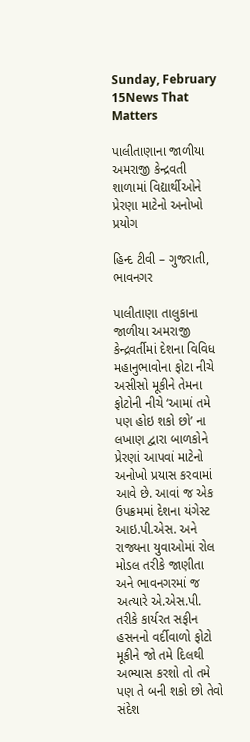Sunday, February 15News That Matters

પાલીતાણાના જાળીયા અમરાજી કેન્દ્રવતી શાળામાં વિદ્યાર્થીઓને પ્રેરણા માટેનો અનોખો પ્રયોગ

હિન્દ ટીવી – ગુજરાતી, ભાવનગર

પાલીતાણા તાલુકાના જાળીયા અમરાજી કેન્દ્રવર્તીમાં દેશના વિવિધ મહાનુભાવોના ફોટા નીચે અસીસો મૂકીને તેમના ફોટોની નીચે ‘આમાં તમે પણ હોઇ શકો છો’ ના લખાણ દ્વારા બાળકોને પ્રેરણાં આપવાં માટેનો અનોખો પ્રયાસ કરવામાં આવે છે. આવાં જ એક ઉપક્રમમાં દેશના યંગેસ્ટ આઇ.પી.એસ. અને રાજ્યના યુવાઓમાં રોલ મોડલ તરીકે જાણીતા અને ભાવનગરમાં જ અત્યારે એ.એસ.પી. તરીકે કાર્યરત સફીન હસનનો વર્દીવાળો ફોટો મૂકીને જો તમે દિલથી અભ્યાસ કરશો તો તમે પણ તે બની શકો છો તેવો સંદેશ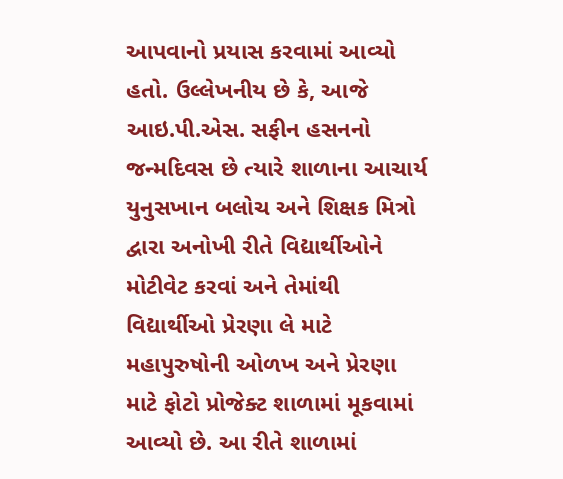આપવાનો પ્રયાસ કરવામાં આવ્યો હતો. ઉલ્લેખનીય છે કે, આજે આઇ.પી.એસ. સફીન હસનનો જન્મદિવસ છે ત્યારે શાળાના આચાર્ય યુનુસખાન બલોચ અને શિક્ષક મિત્રો દ્વારા અનોખી રીતે વિદ્યાર્થીઓને મોટીવેટ કરવાં અને તેમાંથી વિદ્યાર્થીઓ પ્રેરણા લે માટે મહાપુરુષોની ઓળખ અને પ્રેરણા માટે ફોટો પ્રોજેક્ટ શાળામાં મૂકવામાં આવ્યો છે. આ રીતે શાળામાં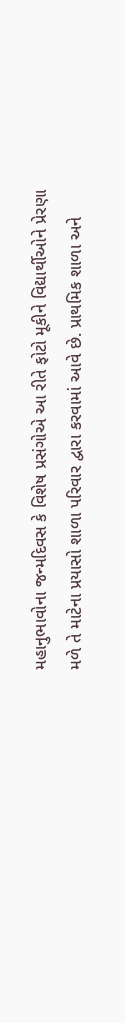મહાનુભાવોના જન્મદિવસ કે વિશેષ પ્રસંગોએ આ રીતે ફોટો મૂકીને વિદ્યાર્થીઓને પ્રેરણા મળે તે માટેના પ્રયાસો શાળા પરિવાર દ્વારા કરવામાં આવે છે. પ્રાથમિક શાળા અને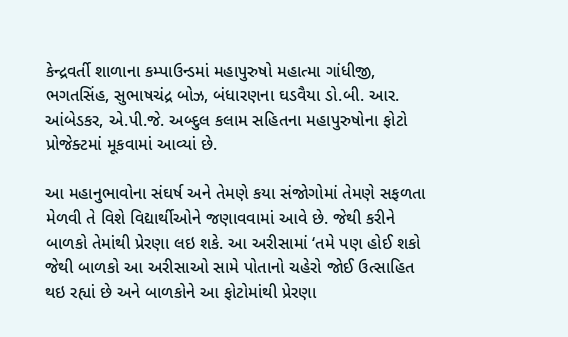કેન્દ્રવર્તી શાળાના કમ્પાઉન્ડમાં મહાપુરુષો મહાત્મા ગાંધીજી, ભગતસિંહ, સુભાષચંદ્ર બોઝ, બંધારણના ઘડવૈયા ડો.બી. આર. આંબેડકર, એ.પી.જે. અબ્દુલ કલામ સહિતના મહાપુરુષોના ફોટો પ્રોજેક્ટમાં મૂકવામાં આવ્યાં છે.

આ મહાનુભાવોના સંઘર્ષ અને તેમણે કયા સંજોગોમાં તેમણે સફળતા મેળવી તે વિશે વિદ્યાર્થીઓને જણાવવામાં આવે છે. જેથી કરીને બાળકો તેમાંથી પ્રેરણા લઇ શકે. આ અરીસામાં ‘તમે પણ હોઈ શકો જેથી બાળકો આ અરીસાઓ સામે પોતાનો ચહેરો જોઈ ઉત્સાહિત થઇ રહ્યાં છે અને બાળકોને આ ફોટોમાંથી પ્રેરણા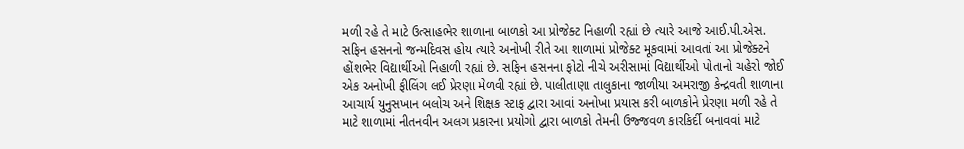મળી રહે તે માટે ઉત્સાહભેર શાળાના બાળકો આ પ્રોજેક્ટ નિહાળી રહ્યાં છે ત્યારે આજે આઈ.પી.એસ. સફિન હસનનો જન્મદિવસ હોય ત્યારે અનોખી રીતે આ શાળામાં પ્રોજેક્ટ મૂકવામાં આવતાં આ પ્રોજેક્ટને હોંશભેર વિદ્યાર્થીઓ નિહાળી રહ્યાં છે. સફિન હસનના ફોટો નીચે અરીસામાં વિદ્યાર્થીઓ પોતાનો ચહેરો જોઈ એક અનોખી ફીલિંગ લઈ પ્રેરણા મેળવી રહ્યાં છે. પાલીતાણા તાલુકાના જાળીયા અમરાજી કેન્દ્રવતી શાળાના આચાર્ય યુનુસખાન બલોચ અને શિક્ષક સ્ટાફ દ્વારા આવાં અનોખા પ્રયાસ કરી બાળકોને પ્રેરણા મળી રહે તે માટે શાળામાં નીતનવીન અલગ પ્રકારના પ્રયોગો દ્વારા બાળકો તેમની ઉજ્જવળ કારકિર્દી બનાવવાં માટે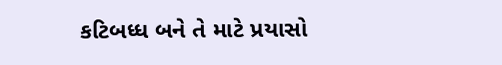કટિબધ્ધ બને તે માટે પ્રયાસો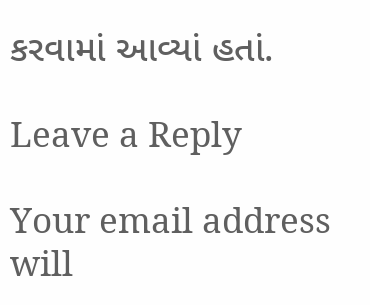કરવામાં આવ્યાં હતાં.

Leave a Reply

Your email address will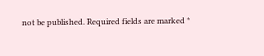not be published. Required fields are marked *